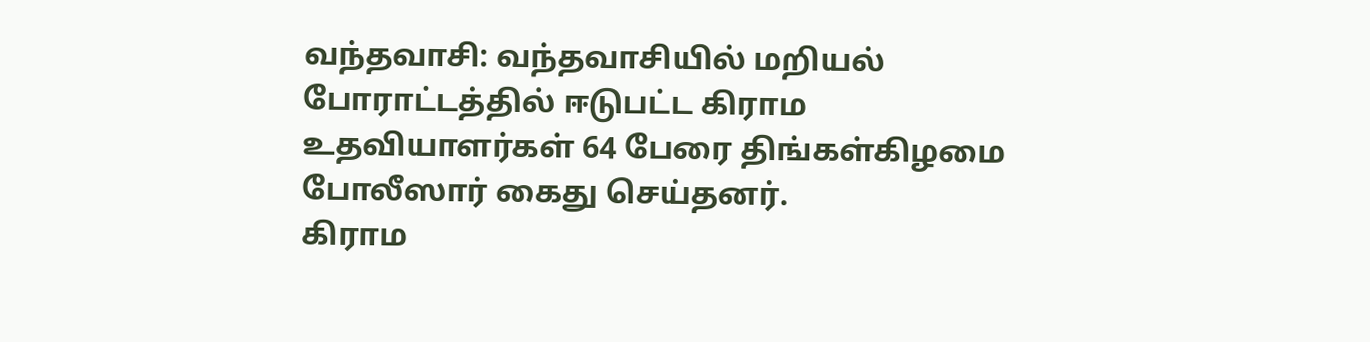வந்தவாசி: வந்தவாசியில் மறியல் போராட்டத்தில் ஈடுபட்ட கிராம உதவியாளர்கள் 64 பேரை திங்கள்கிழமை போலீஸார் கைது செய்தனர்.
கிராம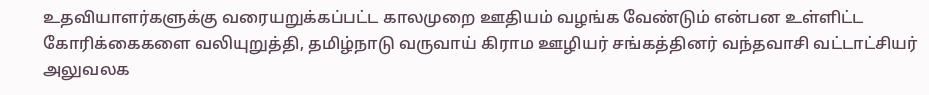உதவியாளர்களுக்கு வரையறுக்கப்பட்ட காலமுறை ஊதியம் வழங்க வேண்டும் என்பன உள்ளிட்ட கோரிக்கைகளை வலியுறுத்தி, தமிழ்நாடு வருவாய் கிராம ஊழியர் சங்கத்தினர் வந்தவாசி வட்டாட்சியர் அலுவலக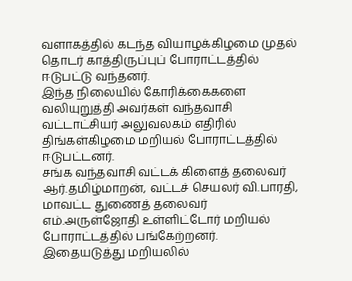வளாகத்தில் கடந்த வியாழக்கிழமை முதல் தொடர் காத்திருப்புப் போராட்டத்தில் ஈடுபட்டு வந்தனர்.
இந்த நிலையில் கோரிக்கைகளை வலியுறுத்தி அவர்கள் வந்தவாசி வட்டாட்சியர் அலுவலகம் எதிரில் திங்கள்கிழமை மறியல் போராட்டத்தில் ஈடுபட்டனர்.
சங்க வந்தவாசி வட்டக் கிளைத் தலைவர் ஆர்.தமிழ்மாறன், வட்டச் செயலர் வி.பாரதி, மாவட்ட துணைத் தலைவர் எம்.அருள்ஜோதி உள்ளிட்டோர் மறியல் போராட்டத்தில் பங்கேற்றனர்.
இதையடுத்து மறியலில்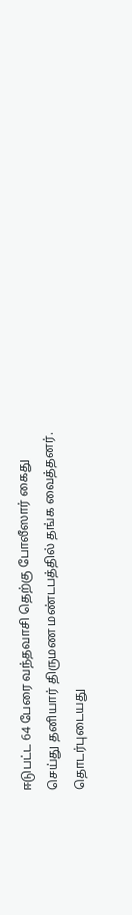ஈடுபட்ட 64 பேரை வந்தவாசி தெற்கு போலீஸார் கைது செய்து தனியார் திருமண மண்டபத்தில் தங்க வைத்தனர்.
தொடர்புடையது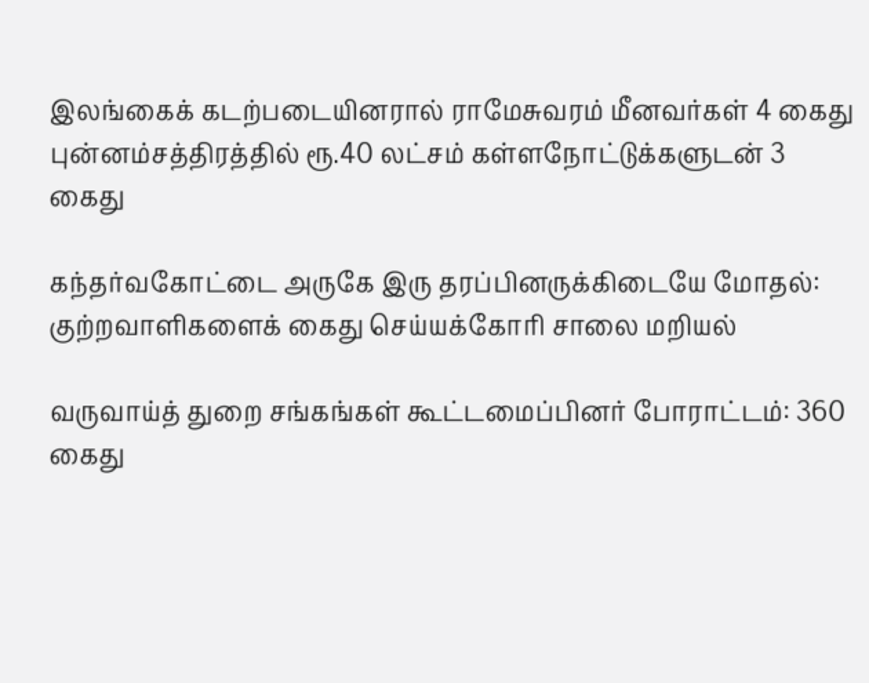இலங்கைக் கடற்படையினரால் ராமேசுவரம் மீனவர்கள் 4 கைது
புன்னம்சத்திரத்தில் ரூ.40 லட்சம் கள்ளநோட்டுக்களுடன் 3 கைது

கந்தர்வகோட்டை அருகே இரு தரப்பினருக்கிடையே மோதல்: குற்றவாளிகளைக் கைது செய்யக்கோரி சாலை மறியல்

வருவாய்த் துறை சங்கங்கள் கூட்டமைப்பினர் போராட்டம்: 360 கைது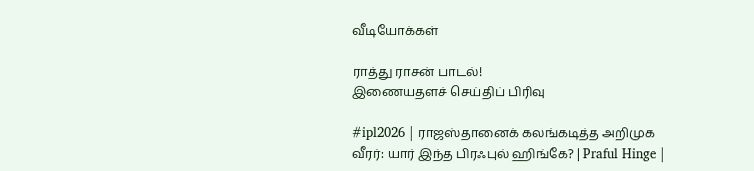வீடியோக்கள்

ராத்து ராசன் பாடல்!
இணையதளச் செய்திப் பிரிவு

#ipl2026 | ராஜஸ்தானைக் கலங்கடித்த அறிமுக வீரர்: யார் இந்த பிரஃபுல் ஹிங்கே? | Praful Hinge |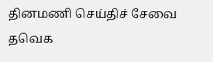தினமணி செய்திச் சேவை
தவெக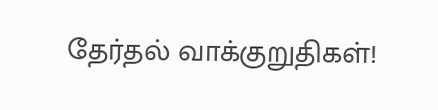தேர்தல் வாக்குறுதிகள்!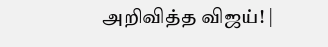அறிவித்த விஜய்! |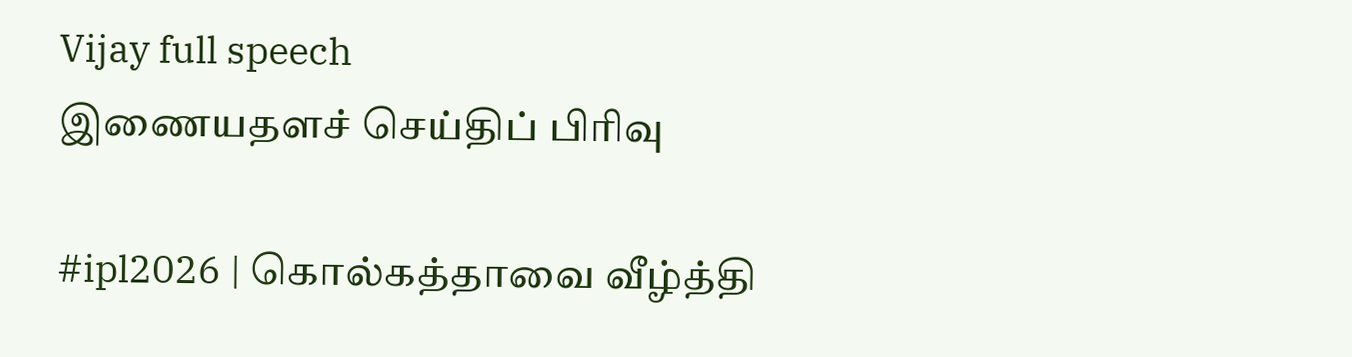Vijay full speech
இணையதளச் செய்திப் பிரிவு

#ipl2026 | கொல்கத்தாவை வீழ்த்தி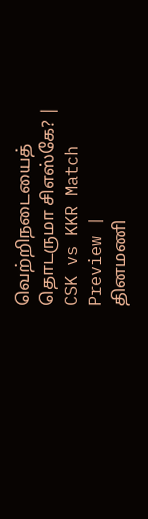வெற்றிநடையைத் தொடருமா சிஎஸ்கே? | CSK vs KKR Match Preview |
தினமணி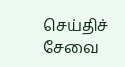செய்திச் சேவை